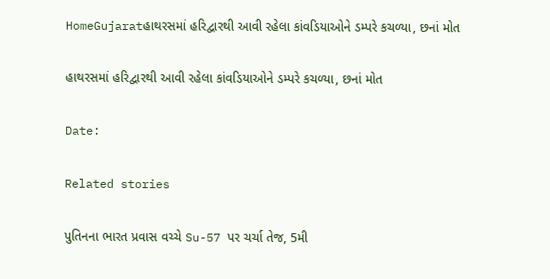HomeGujaratહાથરસમાં હરિદ્વારથી આવી રહેલા કાંવડિયાઓને ડમ્પરે કચળ્યા, છનાં મોત

હાથરસમાં હરિદ્વારથી આવી રહેલા કાંવડિયાઓને ડમ્પરે કચળ્યા, છનાં મોત

Date:

Related stories

પુતિનના ભારત પ્રવાસ વચ્ચે Su-57 પર ચર્ચા તેજ, 5મી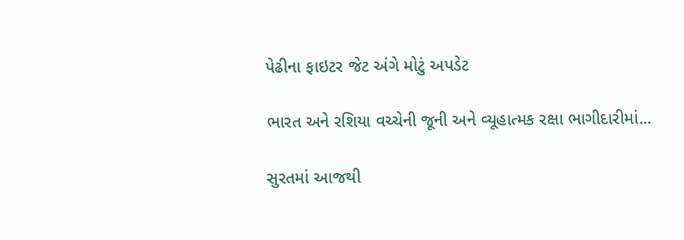પેઢીના ફાઇટર જેટ અંગે મોટું અપડેટ

ભારત અને રશિયા વચ્ચેની જૂની અને વ્યૂહાત્મક રક્ષા ભાગીદારીમાં...

સુરતમાં આજથી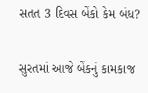સતત 3 દિવસ બેંકો કેમ બંધ?

સુરતમાં આજે બેંકનું કામકાજ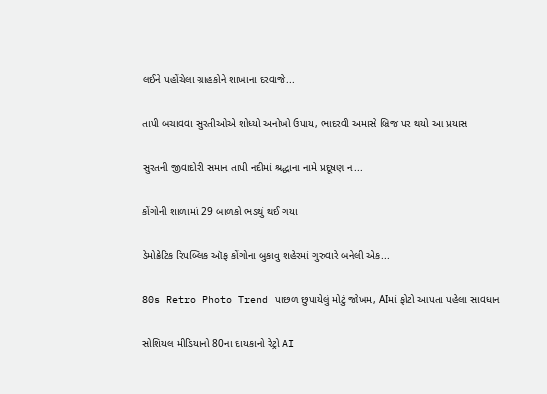લઈને પહોંચેલા ગ્રાહકોને શાખાના દરવાજે...

તાપી બચાવવા સુરતીઓએ શોધ્યો અનોખો ઉપાય, ભાદરવી અમાસે બ્રિજ પર થયો આ પ્રયાસ

સુરતની જીવાદોરી સમાન તાપી નદીમાં શ્રદ્ધાના નામે પ્રદૂષણ ન...

કોંગોની શાળામાં 29 બાળકો ભડથું થઈ ગયા

ડેમોક્રેટિક રિપબ્લિક ઑફ કોંગોના બુકાવુ શહેરમાં ગુરુવારે બનેલી એક...

80s Retro Photo Trend પાછળ છુપાયેલું મોટું જોખમ, AIમાં ફોટો આપતા પહેલા સાવધાન

સોશિયલ મીડિયાનો 80ના દાયકાનો રેટ્રો AI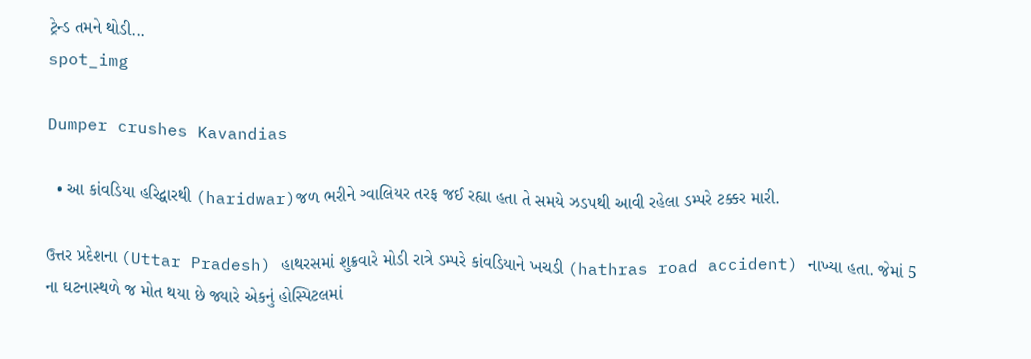ટ્રેન્ડ તમને થોડી...
spot_img

Dumper crushes Kavandias

  • આ કાંવડિયા હરિદ્વારથી (haridwar)જળ ભરીને ગ્વાલિયર તરફ જઈ રહ્યા હતા તે સમયે ઝડપથી આવી રહેલા ડમ્પરે ટક્કર મારી.

ઉત્તર પ્રદેશના (Uttar Pradesh) હાથરસમાં શુક્રવારે મોડી રાત્રે ડમ્પરે કાંવડિયાને ખચડી (hathras road accident) નાખ્યા હતા. જેમાં 5 ના ઘટનાસ્થળે જ મોત થયા છે જ્યારે એકનું હોસ્પિટલમાં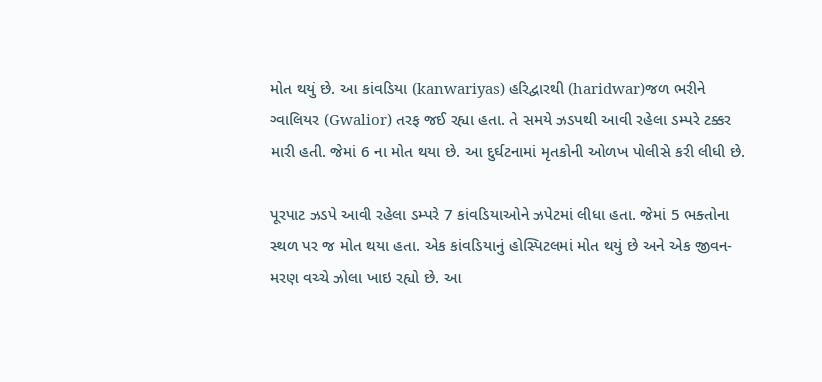મોત થયું છે. આ કાંવડિયા (kanwariyas) હરિદ્વારથી (haridwar)જળ ભરીને ગ્વાલિયર (Gwalior) તરફ જઈ રહ્યા હતા. તે સમયે ઝડપથી આવી રહેલા ડમ્પરે ટક્કર મારી હતી. જેમાં 6 ના મોત થયા છે. આ દુર્ઘટનામાં મૃતકોની ઓળખ પોલીસે કરી લીધી છે.

પૂરપાટ ઝડપે આવી રહેલા ડમ્પરે 7 કાંવડિયાઓને ઝપેટમાં લીધા હતા. જેમાં 5 ભક્તોના સ્થળ પર જ મોત થયા હતા. એક કાંવડિયાનું હોસ્પિટલમાં મોત થયું છે અને એક જીવન-મરણ વચ્ચે ઝોલા ખાઇ રહ્યો છે. આ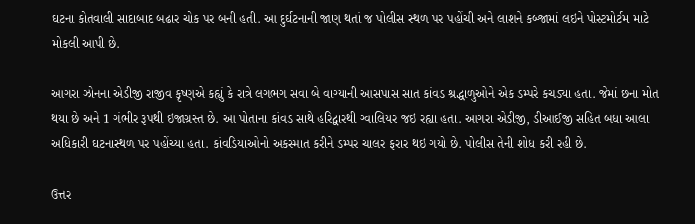ઘટના કોતવાલી સાદાબાદ બઢાર ચોક પર બની હતી. આ દુર્ઘટનાની જાણ થતાં જ પોલીસ સ્થળ પર પહોંચી અને લાશને કબ્જામાં લઇને પોસ્ટમોર્ટમ માટે મોકલી આપી છે.

આગરા ઝોનના એડીજી રાજીવ કૃષ્ણએ કહ્યું કે રાત્રે લગભગ સવા બે વાગ્યાની આસપાસ સાત કાંવડ શ્રદ્ધાળુઓને એક ડમ્પરે કચડ્યા હતા. જેમાં છના મોત થયા છે અને 1 ગંભીર રૂપથી ઇજાગ્રસ્ત છે. આ પોતાના કાંવડ સાથે હરિદ્વારથી ગ્વાલિયર જઇ રહ્યા હતા. આગરા એડીજી, ડીઆઈજી સહિત બધા આલા અધિકારી ઘટનાસ્થળ પર પહોંચ્યા હતા. કાંવડિયાઓનો અકસ્માત કરીને ડમ્પર ચાલર ફરાર થઇ ગયો છે. પોલીસ તેની શોધ કરી રહી છે.

ઉત્તર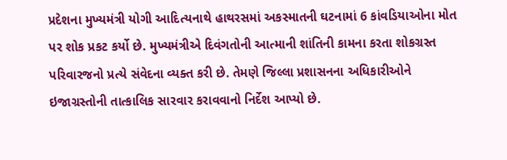પ્રદેશના મુખ્યમંત્રી યોગી આદિત્યનાથે હાથરસમાં અકસ્માતની ઘટનામાં 6 કાંવડિયાઓના મોત પર શોક પ્રકટ કર્યો છે. મુખ્યમંત્રીએ દિવંગતોની આત્માની શાંતિની કામના કરતા શોકગ્રસ્ત પરિવારજનો પ્રત્યે સંવેદના વ્યક્ત કરી છે. તેમણે જિલ્લા પ્રશાસનના અધિકારીઓને ઇજાગ્રસ્તોની તાત્કાલિક સારવાર કરાવવાનો નિર્દેશ આપ્યો છે.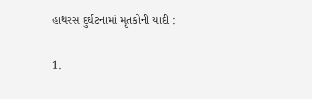હાથરસ દુર્ઘટનામાં મૃતકોની યાદી :

1.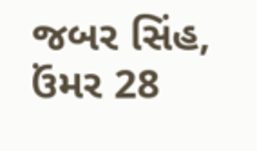જબર સિંહ, ઉંમર 28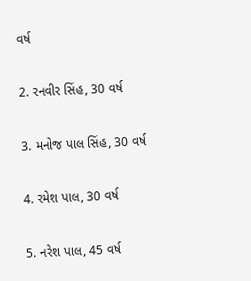વર્ષ

2. રનવીર સિંહ, 30 વર્ષ

3. મનોજ પાલ સિંહ, 30 વર્ષ

4. રમેશ પાલ, 30 વર્ષ

5. નરેશ પાલ, 45 વર્ષ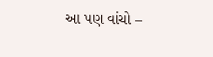આ પણ વાંચો –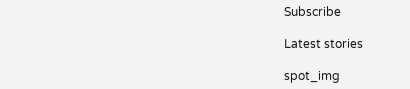Subscribe

Latest stories

spot_img